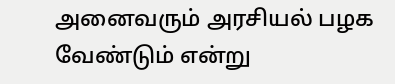அனைவரும் அரசியல் பழக வேண்டும் என்று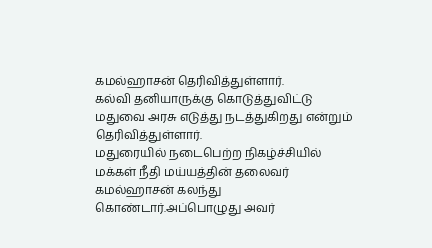கமல்ஹாசன் தெரிவித்துள்ளார்.
கல்வி தனியாருக்கு கொடுத்துவிட்டு மதுவை அரசு எடுத்து நடத்துகிறது என்றும் தெரிவித்துள்ளார்.
மதுரையில் நடைபெற்ற நிகழ்ச்சியில் மக்கள் நீதி மய்யத்தின் தலைவர் கமல்ஹாசன் கலந்து கொண்டார்.அப்பொழுது அவர்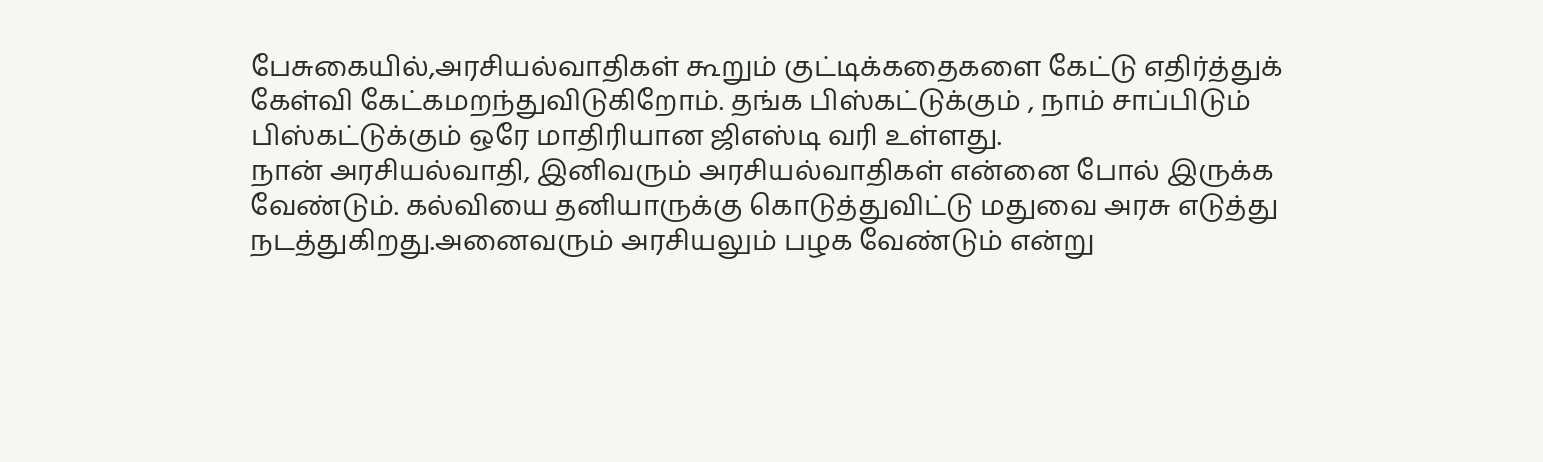பேசுகையில்,அரசியல்வாதிகள் கூறும் குட்டிக்கதைகளை கேட்டு எதிர்த்துக் கேள்வி கேட்கமறந்துவிடுகிறோம். தங்க பிஸ்கட்டுக்கும் , நாம் சாப்பிடும் பிஸ்கட்டுக்கும் ஒரே மாதிரியான ஜிஎஸ்டி வரி உள்ளது.
நான் அரசியல்வாதி, இனிவரும் அரசியல்வாதிகள் என்னை போல் இருக்க வேண்டும். கல்வியை தனியாருக்கு கொடுத்துவிட்டு மதுவை அரசு எடுத்து நடத்துகிறது.அனைவரும் அரசியலும் பழக வேண்டும் என்று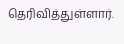தெரிவித்துள்ளார்.